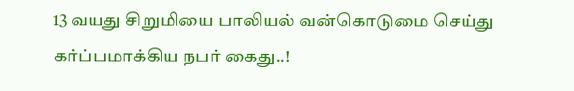13 வயது சிறுமியை பாலியல் வன்கொடுமை செய்து கர்ப்பமாக்கிய நபர் கைது..!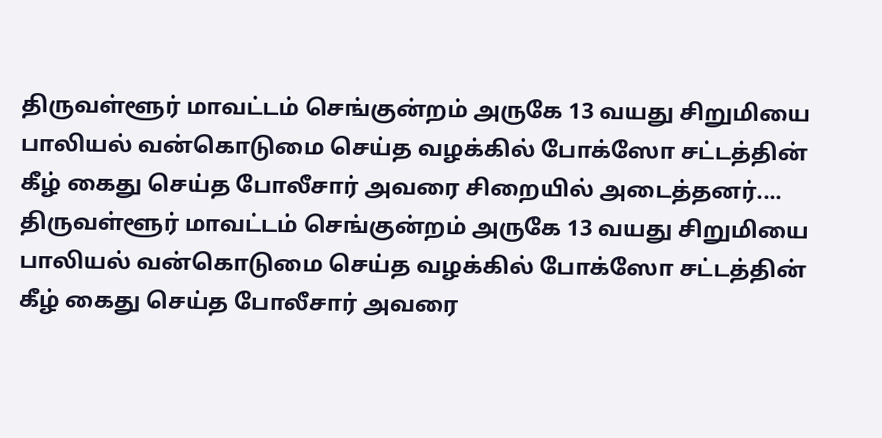திருவள்ளூர் மாவட்டம் செங்குன்றம் அருகே 13 வயது சிறுமியை பாலியல் வன்கொடுமை செய்த வழக்கில் போக்ஸோ சட்டத்தின் கீழ் கைது செய்த போலீசார் அவரை சிறையில் அடைத்தனர்....
திருவள்ளூர் மாவட்டம் செங்குன்றம் அருகே 13 வயது சிறுமியை பாலியல் வன்கொடுமை செய்த வழக்கில் போக்ஸோ சட்டத்தின் கீழ் கைது செய்த போலீசார் அவரை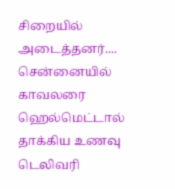சிறையில் அடைத்தனர்....
சென்னையில் காவலரை ஹெல்மெட்டால் தாக்கிய உணவு டெலிவரி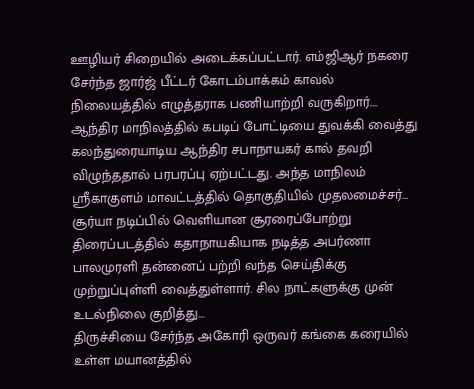ஊழியர் சிறையில் அடைக்கப்பட்டார். எம்ஜிஆர் நகரை சேர்ந்த ஜார்ஜ் பீட்டர் கோடம்பாக்கம் காவல் நிலையத்தில் எழுத்தராக பணியாற்றி வருகிறார்....
ஆந்திர மாநிலத்தில் கபடிப் போட்டியை துவக்கி வைத்து கலந்துரையாடிய ஆந்திர சபாநாயகர் கால் தவறி விழுந்ததால் பரபரப்பு ஏற்பட்டது. அந்த மாநிலம் ஸ்ரீகாகுளம் மாவட்டத்தில் தொகுதியில் முதலமைச்சர்...
சூர்யா நடிப்பில் வெளியான சூரரைப்போற்று திரைப்படத்தில் கதாநாயகியாக நடித்த அபர்ணா பாலமுரளி தன்னைப் பற்றி வந்த செய்திக்கு முற்றுப்புள்ளி வைத்துள்ளார். சில நாட்களுக்கு முன் உடல்நிலை குறித்து...
திருச்சியை சேர்ந்த அகோரி ஒருவர் கங்கை கரையில் உள்ள மயானத்தில்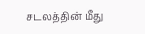சடலத்தின் மீது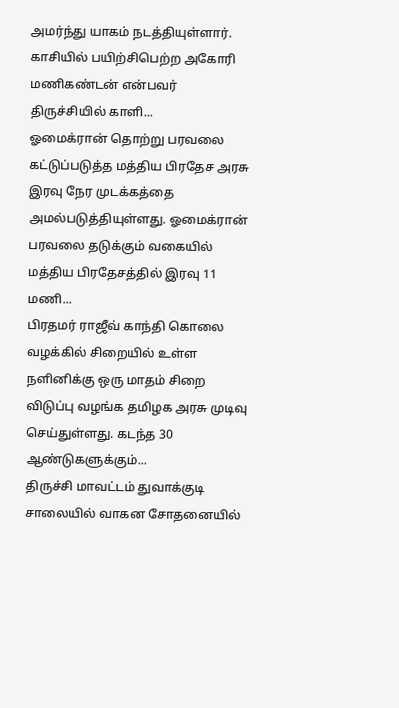அமர்ந்து யாகம் நடத்தியுள்ளார். காசியில் பயிற்சிபெற்ற அகோரி மணிகண்டன் என்பவர் திருச்சியில் காளி...
ஓமைக்ரான் தொற்று பரவலை கட்டுப்படுத்த மத்திய பிரதேச அரசு இரவு நேர முடக்கத்தை அமல்படுத்தியுள்ளது. ஓமைக்ரான் பரவலை தடுக்கும் வகையில் மத்திய பிரதேசத்தில் இரவு 11 மணி...
பிரதமர் ராஜீவ் காந்தி கொலை வழக்கில் சிறையில் உள்ள நளினிக்கு ஒரு மாதம் சிறை விடுப்பு வழங்க தமிழக அரசு முடிவு செய்துள்ளது. கடந்த 30 ஆண்டுகளுக்கும்...
திருச்சி மாவட்டம் துவாக்குடி சாலையில் வாகன சோதனையில்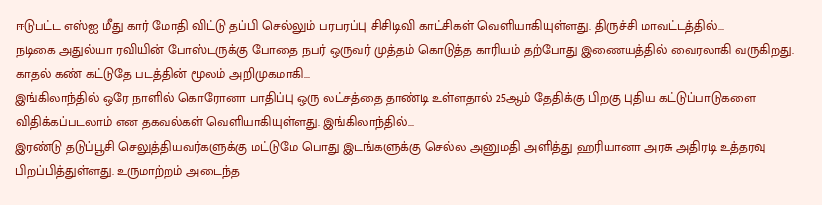ஈடுபட்ட எஸ்ஐ மீது கார் மோதி விட்டு தப்பி செல்லும் பரபரப்பு சிசிடிவி காட்சிகள் வெளியாகியுள்ளது. திருச்சி மாவட்டத்தில்...
நடிகை அதுல்யா ரவியின் போஸ்டருக்கு போதை நபர் ஒருவர் முத்தம் கொடுத்த காரியம் தற்போது இணையத்தில் வைரலாகி வருகிறது. காதல் கண் கட்டுதே படத்தின் மூலம் அறிமுகமாகி...
இங்கிலாந்தில் ஒரே நாளில் கொரோனா பாதிப்பு ஒரு லட்சத்தை தாண்டி உள்ளதால் 25ஆம் தேதிக்கு பிறகு புதிய கட்டுப்பாடுகளை விதிக்கப்படலாம் என தகவல்கள் வெளியாகியுள்ளது. இங்கிலாந்தில்...
இரண்டு தடுப்பூசி செலுத்தியவர்களுக்கு மட்டுமே பொது இடங்களுக்கு செல்ல அனுமதி அளித்து ஹரியானா அரசு அதிரடி உத்தரவு பிறப்பித்துள்ளது. உருமாற்றம் அடைந்த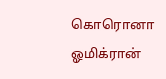கொரொனா ஓமிக்ரான்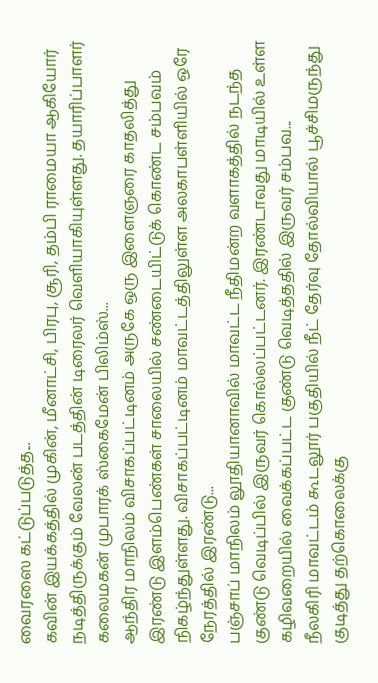வைரஸை கட்டுப்படுத்த...
கவின் இயக்கத்தில் முகின், மீனாட்சி, பிரபு, சூரி, தம்பி ராமையா ஆகியோர் நடித்திருக்கும் வேலன் படத்தின் டிரைலர் வெளியாகியுள்ளது. தயாரிப்பாளர் கலைமகன் முபாரக் ஸ்கைமேன் பிலிம்ஸ்...
ஆந்திர மாநிலம் விசாகப்பட்டினம் அருகே ஒரு இளைஞரை காதலித்து இரண்டு இளம்பெண்கள் சாலையில் சண்டையிட்டுக் கொண்ட சம்பவம் நிகழ்ந்துள்ளது. விசாகப்பட்டினம் மாவட்டத்திலுள்ள அலகாபள்ளியில் ஒரே நேரத்தில் இரண்டு...
பஞ்சாப் மாநிலம் லூதியானாவில் மாவட்ட நீதிமன்ற வளாகத்தில் நடந்த குண்டு வெடிப்பில் இருவர் கொல்லப்பட்டனர். இரண்டாவது மாடியில் உள்ள கழிவறையில் வைக்கப்பட்ட குண்டு வெடித்ததில் இருவர் சம்பவ...
நீலகிரி மாவட்டம் கூடலூர் பகுதியில் நீட் தேர்வு தோல்வியால் பூச்சிமருந்து குடித்து தற்கொலைக்கு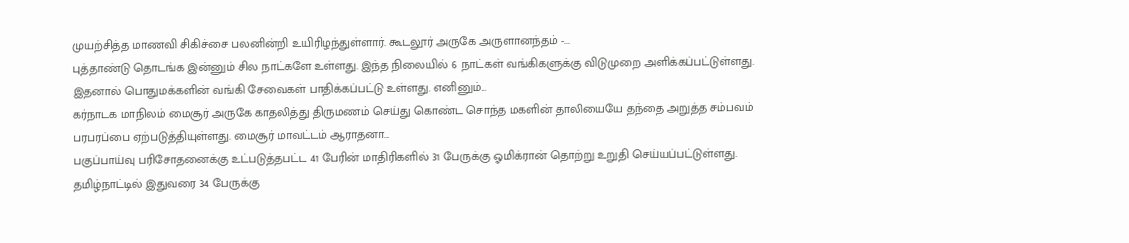முயற்சித்த மாணவி சிகிச்சை பலனின்றி உயிரிழந்துள்ளார். கூடலூர் அருகே அருளானந்தம் -...
புத்தாண்டு தொடங்க இன்னும் சில நாட்களே உள்ளது. இந்த நிலையில் 6 நாட்கள் வங்கிகளுக்கு விடுமுறை அளிக்கப்பட்டுள்ளது. இதனால் பொதுமக்களின் வங்கி சேவைகள் பாதிக்கப்பட்டு உள்ளது. எனினும்...
கர்நாடக மாநிலம் மைசூர் அருகே காதலித்து திருமணம் செய்து கொண்ட சொந்த மகளின் தாலியையே தந்தை அறுத்த சம்பவம் பரபரப்பை ஏற்படுத்தியுள்ளது. மைசூர் மாவட்டம் ஆராதனா...
பகுப்பாய்வு பரிசோதனைக்கு உட்படுத்தபட்ட 41 பேரின் மாதிரிகளில் 31 பேருக்கு ஓமிக்ரான் தொற்று உறுதி செய்யப்பட்டுள்ளது. தமிழ்நாட்டில் இதுவரை 34 பேருக்கு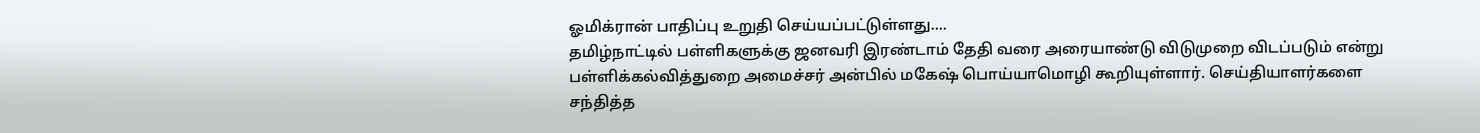ஓமிக்ரான் பாதிப்பு உறுதி செய்யப்பட்டுள்ளது....
தமிழ்நாட்டில் பள்ளிகளுக்கு ஜனவரி இரண்டாம் தேதி வரை அரையாண்டு விடுமுறை விடப்படும் என்று பள்ளிக்கல்வித்துறை அமைச்சர் அன்பில் மகேஷ் பொய்யாமொழி கூறியுள்ளார். செய்தியாளர்களை சந்தித்த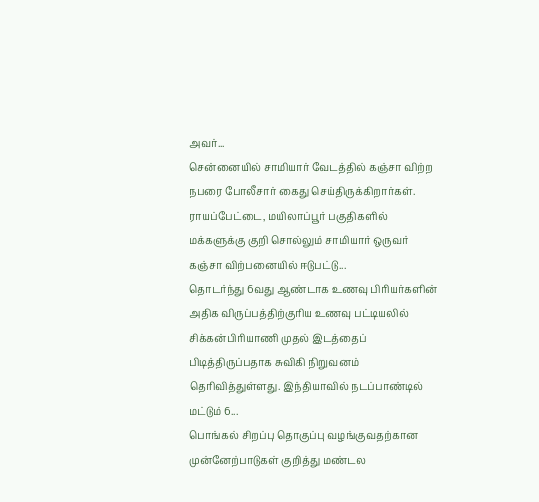அவர்...
சென்னையில் சாமியார் வேடத்தில் கஞ்சா விற்ற நபரை போலீசார் கைது செய்திருக்கிறார்கள். ராயப்பேட்டை, மயிலாப்பூர் பகுதிகளில் மக்களுக்கு குறி சொல்லும் சாமியார் ஒருவர் கஞ்சா விற்பனையில் ஈடுபட்டு...
தொடர்ந்து 6வது ஆண்டாக உணவு பிரியர்களின் அதிக விருப்பத்திற்குரிய உணவு பட்டியலில் சிக்கன்பிரியாணி முதல் இடத்தைப் பிடித்திருப்பதாக சுவிகி நிறுவனம் தெரிவித்துள்ளது. இந்தியாவில் நடப்பாண்டில் மட்டும் 6...
பொங்கல் சிறப்பு தொகுப்பு வழங்குவதற்கான முன்னேற்பாடுகள் குறித்து மண்டல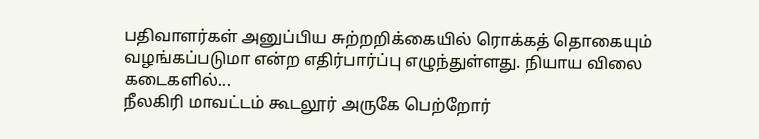பதிவாளர்கள் அனுப்பிய சுற்றறிக்கையில் ரொக்கத் தொகையும் வழங்கப்படுமா என்ற எதிர்பார்ப்பு எழுந்துள்ளது. நியாய விலை கடைகளில்...
நீலகிரி மாவட்டம் கூடலூர் அருகே பெற்றோர்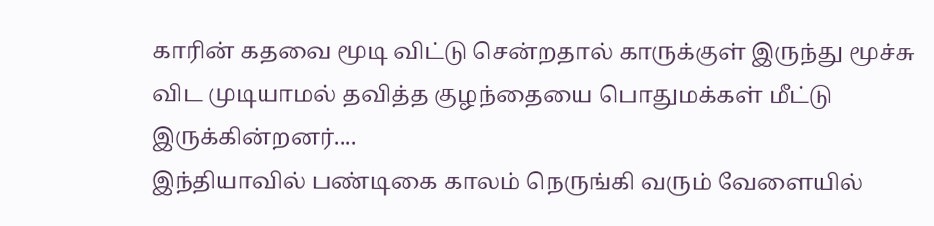காரின் கதவை மூடி விட்டு சென்றதால் காருக்குள் இருந்து மூச்சு விட முடியாமல் தவித்த குழந்தையை பொதுமக்கள் மீட்டு இருக்கின்றனர்....
இந்தியாவில் பண்டிகை காலம் நெருங்கி வரும் வேளையில்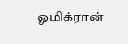ஓமிக்ரான்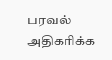பரவல் அதிகரிக்க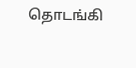தொடங்கி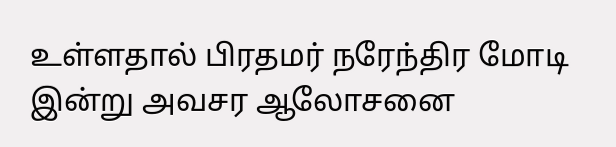உள்ளதால் பிரதமர் நரேந்திர மோடி இன்று அவசர ஆலோசனை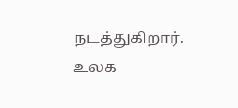நடத்துகிறார். உலக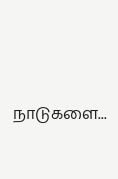நாடுகளை...